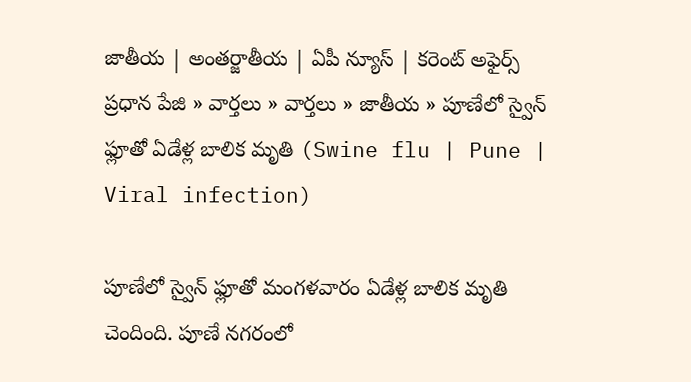జాతీయ | అంతర్జాతీయ | ఏపీ న్యూస్ | కరెంట్ అఫైర్స్
ప్రధాన పేజి » వార్తలు » వార్తలు » జాతీయ » పూణేలో స్వైన్ ఫ్లూతో ఏడేళ్ల బాలిక మృతి (Swine flu | Pune | Viral infection)

పూణేలో స్వైన్ ఫ్లూతో మంగళవారం ఏడేళ్ల బాలిక మృతి చెందింది. పూణే నగరంలో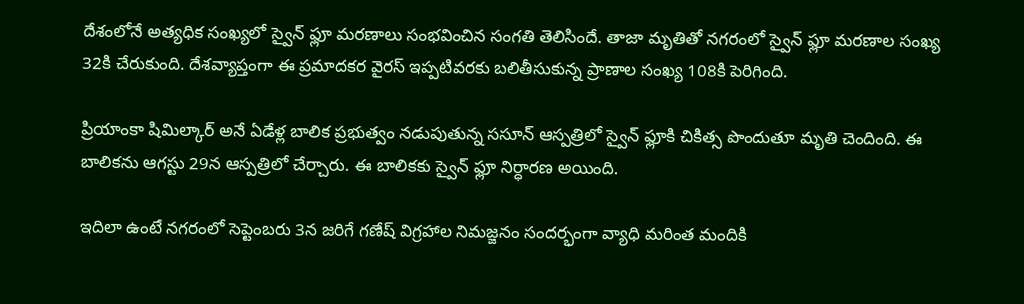దేశంలోనే అత్యధిక సంఖ్యలో స్వైన్ ఫ్లూ మరణాలు సంభవించిన సంగతి తెలిసిందే. తాజా మృతితో నగరంలో స్వైన్ ఫ్లూ మరణాల సంఖ్య 32కి చేరుకుంది. దేశవ్యాప్తంగా ఈ ప్రమాదకర వైరస్ ఇప్పటివరకు బలితీసుకున్న ప్రాణాల సంఖ్య 108కి పెరిగింది.

ప్రియాంకా షిమిల్కార్ అనే ఏడేళ్ల బాలిక ప్రభుత్వం నడుపుతున్న ససూన్ ఆస్పత్రిలో స్వైన్ ఫ్లూకి చికిత్స పొందుతూ మృతి చెందింది. ఈ బాలికను ఆగస్టు 29న ఆస్పత్రిలో చేర్చారు. ఈ బాలికకు స్వైన్ ఫ్లూ నిర్ధారణ అయింది.

ఇదిలా ఉంటే నగరంలో సెప్టెంబరు 3న జరిగే గణేష్ విగ్రహాల నిమజ్జనం సందర్భంగా వ్యాధి మరింత మందికి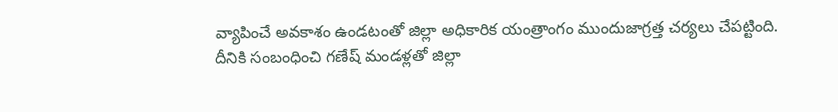వ్యాపించే అవకాశం ఉండటంతో జిల్లా అధికారిక యంత్రాంగం ముందుజాగ్రత్త చర్యలు చేపట్టింది. దీనికి సంబంధించి గణేష్ మండళ్లతో జిల్లా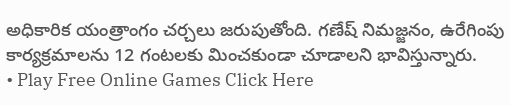అధికారిక యంత్రాంగం చర్చలు జరుపుతోంది. గణేష్ నిమజ్జనం, ఉరేగింపు కార్యక్రమాలను 12 గంటలకు మించకుండా చూడాలని భావిస్తున్నారు.
• Play Free Online Games Click Here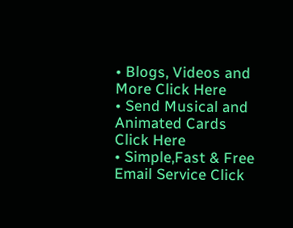• Blogs, Videos and More Click Here
• Send Musical and Animated Cards Click Here
• Simple,Fast & Free Email Service Click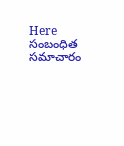Here
సంబంధిత సమాచారం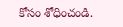కోసం శోధించండి.